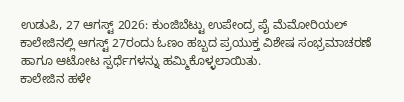ಉಡುಪಿ, 27 ಆಗಸ್ಟ್ 2026: ಕುಂಜಿಬೆಟ್ಟು ಉಪೇಂದ್ರ ಪೈ ಮೆಮೋರಿಯಲ್ ಕಾಲೇಜಿನಲ್ಲಿ ಆಗಸ್ಟ್ 27ರಂದು ಓಣಂ ಹಬ್ಬದ ಪ್ರಯುಕ್ತ ವಿಶೇಷ ಸಂಭ್ರಮಾಚರಣೆ ಹಾಗೂ ಆಟೋಟ ಸ್ಪರ್ಧೆಗಳನ್ನು ಹಮ್ಮಿಕೊಳ್ಳಲಾಯಿತು.
ಕಾಲೇಜಿನ ಹಳೇ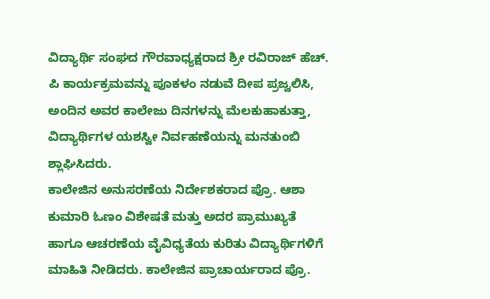ವಿದ್ಯಾರ್ಥಿ ಸಂಘದ ಗೌರವಾಧ್ಯಕ್ಷರಾದ ಶ್ರೀ ರವಿರಾಜ್ ಹೆಚ್. ಪಿ ಕಾರ್ಯಕ್ರಮವನ್ನು ಪೂಕಳಂ ನಡುವೆ ದೀಪ ಪ್ರಜ್ವಲಿಸಿ, ಅಂದಿನ ಅವರ ಕಾಲೇಜು ದಿನಗಳನ್ನು ಮೆಲಕುಹಾಕುತ್ತಾ, ವಿದ್ಯಾರ್ಥಿಗಳ ಯಶಸ್ವೀ ನಿರ್ವಹಣೆಯನ್ನು ಮನತುಂಬಿ ಶ್ಲಾಘಿಸಿದರು.
ಕಾಲೇಜಿನ ಅನುಸರಣೆಯ ನಿರ್ದೇಶಕರಾದ ಪ್ರೊ. ಆಶಾ ಕುಮಾರಿ ಓಣಂ ವಿಶೇಷತೆ ಮತ್ತು ಅದರ ಪ್ರಾಮುಖ್ಯತೆ ಹಾಗೂ ಆಚರಣೆಯ ವೈವಿಧ್ಯತೆಯ ಕುರಿತು ವಿದ್ಯಾರ್ಥಿಗಳಿಗೆ ಮಾಹಿತಿ ನೀಡಿದರು. ಕಾಲೇಜಿನ ಪ್ರಾಚಾರ್ಯರಾದ ಪ್ರೊ.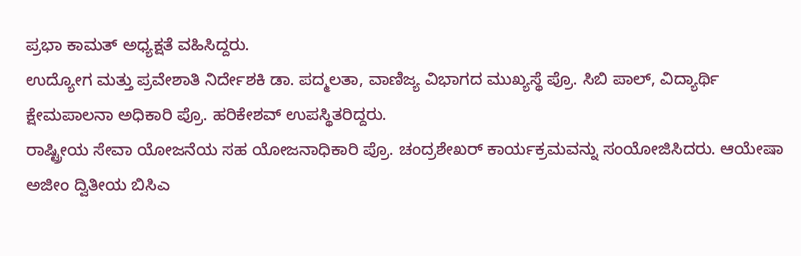ಪ್ರಭಾ ಕಾಮತ್ ಅಧ್ಯಕ್ಷತೆ ವಹಿಸಿದ್ದರು.
ಉದ್ಯೋಗ ಮತ್ತು ಪ್ರವೇಶಾತಿ ನಿರ್ದೇಶಕಿ ಡಾ. ಪದ್ಮಲತಾ, ವಾಣಿಜ್ಯ ವಿಭಾಗದ ಮುಖ್ಯಸ್ಥೆ ಪ್ರೊ. ಸಿಬಿ ಪಾಲ್, ವಿದ್ಯಾರ್ಥಿ ಕ್ಷೇಮಪಾಲನಾ ಅಧಿಕಾರಿ ಪ್ರೊ. ಹರಿಕೇಶವ್ ಉಪಸ್ಥಿತರಿದ್ದರು.
ರಾಷ್ಟ್ರೀಯ ಸೇವಾ ಯೋಜನೆಯ ಸಹ ಯೋಜನಾಧಿಕಾರಿ ಪ್ರೊ. ಚಂದ್ರಶೇಖರ್ ಕಾರ್ಯಕ್ರಮವನ್ನು ಸಂಯೋಜಿಸಿದರು. ಆಯೇಷಾ ಅಜೀಂ ದ್ವಿತೀಯ ಬಿಸಿಎ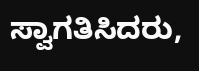ಸ್ವಾಗತಿಸಿದರು,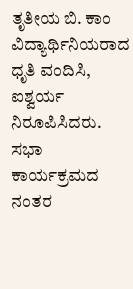ತೃತೀಯ ಬಿ. ಕಾಂ ವಿದ್ಯಾರ್ಥಿನಿಯರಾದ ಧೃತಿ ವಂದಿಸಿ, ಐಶ್ವರ್ಯ ನಿರೂಪಿಸಿದರು. ಸಭಾ ಕಾರ್ಯಕ್ರಮದ ನಂತರ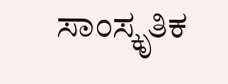ಸಾಂಸ್ಕೃತಿಕ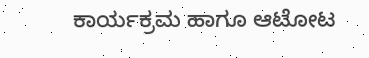ಕಾರ್ಯಕ್ರಮ ಹಾಗೂ ಆಟೋಟ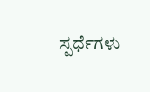ಸ್ಪರ್ಧೆಗಳು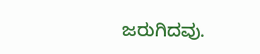ಜರುಗಿದವು.